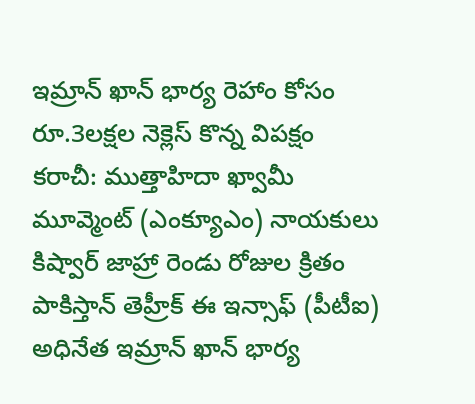ఇమ్రాన్ ఖాన్ భార్య రెహాం కోసం రూ.3లక్షల నెక్లెస్ కొన్న విపక్షం
కరాచీ: ముత్తాహిదా ఖ్వామీ మూవ్మెంట్ (ఎంక్యూఎం) నాయకులు కిష్వార్ జాహ్రా రెండు రోజుల క్రితం పాకిస్తాన్ తెహ్రీక్ ఈ ఇన్సాఫ్ (పీటీఐ) అధినేత ఇమ్రాన్ ఖాన్ భార్య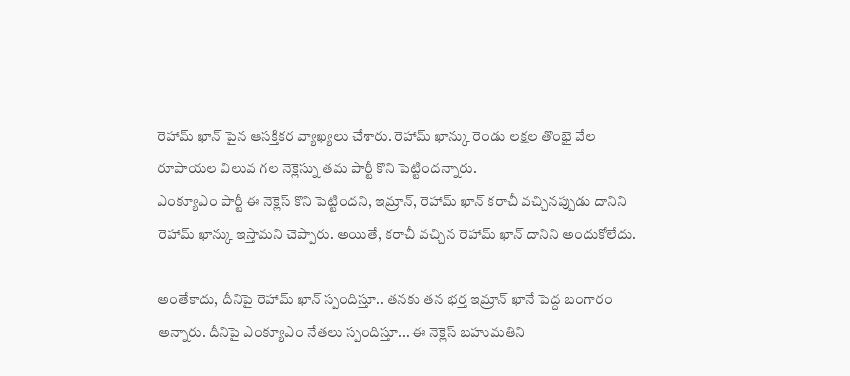రెహామ్ ఖాన్ పైన ఆసక్తికర వ్యాఖ్యలు చేశారు. రెహామ్ ఖాన్కు రెండు లక్షల తొంభై వేల రూపాయల విలువ గల నెక్లెస్ను తమ పార్టీ కొని పెట్టిందన్నారు.
ఎంక్యూఎం పార్టీ ఈ నెక్లెస్ కొని పెట్టిందని, ఇమ్రాన్, రెహామ్ ఖాన్ కరాచీ వచ్చినప్పుడు దానిని రెహామ్ ఖాన్కు ఇస్తామని చెప్పారు. అయితే, కరాచీ వచ్చిన రెహామ్ ఖాన్ దానిని అందుకోలేదు.

అంతేకాదు, దీనిపై రెహామ్ ఖాన్ స్పందిస్తూ.. తనకు తన భర్త ఇమ్రాన్ ఖానే పెద్ద బంగారం అన్నారు. దీనిపై ఎంక్యూఎం నేతలు స్పందిస్తూ... ఈ నెక్లెస్ బహుమతిని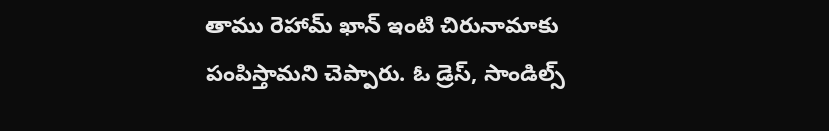తాము రెహామ్ ఖాన్ ఇంటి చిరునామాకు పంపిస్తామని చెప్పారు. ఓ డ్రెస్, సాండిల్స్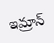ఇమ్రాన్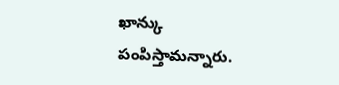ఖాన్కు పంపిస్తామన్నారు.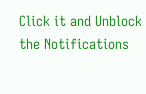Click it and Unblock the Notifications